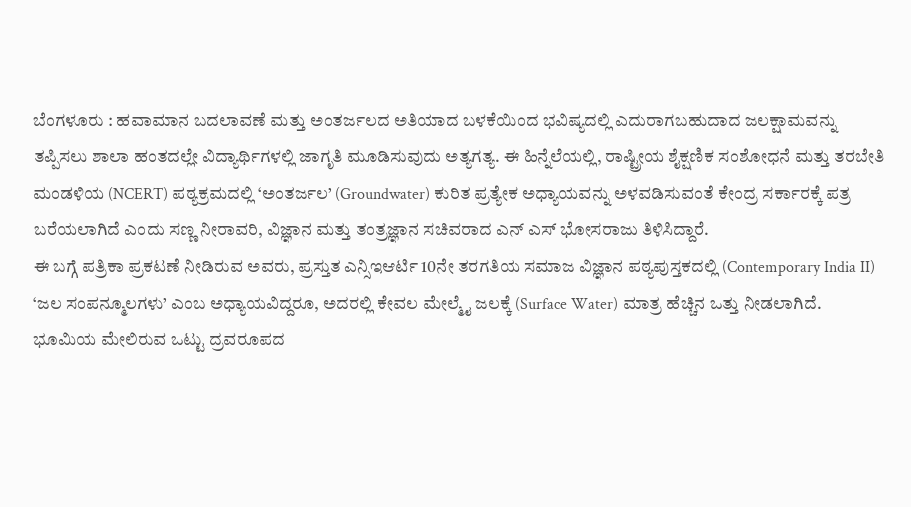ಬೆಂಗಳೂರು : ಹವಾಮಾನ ಬದಲಾವಣೆ ಮತ್ತು ಅಂತರ್ಜಲದ ಅತಿಯಾದ ಬಳಕೆಯಿಂದ ಭವಿಷ್ಯದಲ್ಲಿ ಎದುರಾಗಬಹುದಾದ ಜಲಕ್ಷಾಮವನ್ನು ತಪ್ಪಿಸಲು ಶಾಲಾ ಹಂತದಲ್ಲೇ ವಿದ್ಯಾರ್ಥಿಗಳಲ್ಲಿ ಜಾಗೃತಿ ಮೂಡಿಸುವುದು ಅತ್ಯಗತ್ಯ. ಈ ಹಿನ್ನೆಲೆಯಲ್ಲಿ, ರಾಷ್ಟ್ರೀಯ ಶೈಕ್ಷಣಿಕ ಸಂಶೋಧನೆ ಮತ್ತು ತರಬೇತಿ ಮಂಡಳಿಯ (NCERT) ಪಠ್ಯಕ್ರಮದಲ್ಲಿ ‘ಅಂತರ್ಜಲ’ (Groundwater) ಕುರಿತ ಪ್ರತ್ಯೇಕ ಅಧ್ಯಾಯವನ್ನು ಅಳವಡಿಸುವಂತೆ ಕೇಂದ್ರ ಸರ್ಕಾರಕ್ಕೆ ಪತ್ರ ಬರೆಯಲಾಗಿದೆ ಎಂದು ಸಣ್ಣ ನೀರಾವರಿ, ವಿಜ್ಞಾನ ಮತ್ತು ತಂತ್ರಜ್ಞಾನ ಸಚಿವರಾದ ಎನ್ ಎಸ್ ಭೋಸರಾಜು ತಿಳಿಸಿದ್ದಾರೆ.
ಈ ಬಗ್ಗೆ ಪತ್ರಿಕಾ ಪ್ರಕಟಣೆ ನೀಡಿರುವ ಅವರು, ಪ್ರಸ್ತುತ ಎನ್ಸಿಇಆರ್ಟಿ 10ನೇ ತರಗತಿಯ ಸಮಾಜ ವಿಜ್ಞಾನ ಪಠ್ಯಪುಸ್ತಕದಲ್ಲಿ (Contemporary India II) ‘ಜಲ ಸಂಪನ್ಮೂಲಗಳು’ ಎಂಬ ಅಧ್ಯಾಯವಿದ್ದರೂ, ಅದರಲ್ಲಿ ಕೇವಲ ಮೇಲ್ಮೈ ಜಲಕ್ಕೆ (Surface Water) ಮಾತ್ರ ಹೆಚ್ಚಿನ ಒತ್ತು ನೀಡಲಾಗಿದೆ.
ಭೂಮಿಯ ಮೇಲಿರುವ ಒಟ್ಟು ದ್ರವರೂಪದ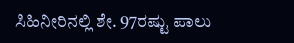ಸಿಹಿನೀರಿನಲ್ಲಿ ಶೇ. 97ರಷ್ಟು ಪಾಲು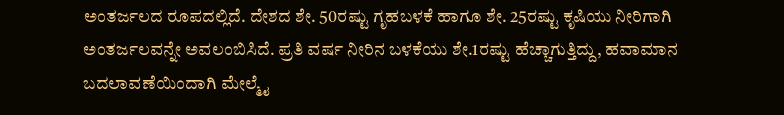ಅಂತರ್ಜಲದ ರೂಪದಲ್ಲಿದೆ. ದೇಶದ ಶೇ. 50ರಷ್ಟು ಗೃಹಬಳಕೆ ಹಾಗೂ ಶೇ. 25ರಷ್ಟು ಕೃಷಿಯು ನೀರಿಗಾಗಿ ಅಂತರ್ಜಲವನ್ನೇ ಅವಲಂಬಿಸಿದೆ. ಪ್ರತಿ ವರ್ಷ ನೀರಿನ ಬಳಕೆಯು ಶೇ.1ರಷ್ಟು ಹೆಚ್ಚಾಗುತ್ತಿದ್ದು, ಹವಾಮಾನ ಬದಲಾವಣೆಯಿಂದಾಗಿ ಮೇಲ್ಮೈ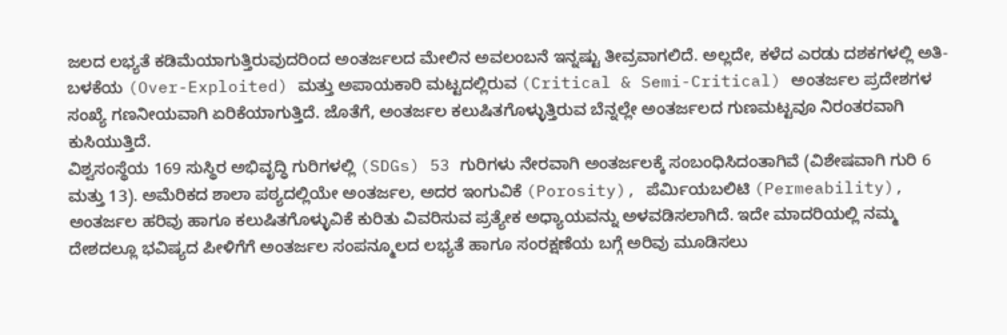ಜಲದ ಲಭ್ಯತೆ ಕಡಿಮೆಯಾಗುತ್ತಿರುವುದರಿಂದ ಅಂತರ್ಜಲದ ಮೇಲಿನ ಅವಲಂಬನೆ ಇನ್ನಷ್ಟು ತೀವ್ರವಾಗಲಿದೆ. ಅಲ್ಲದೇ, ಕಳೆದ ಎರಡು ದಶಕಗಳಲ್ಲಿ ಅತಿ-ಬಳಕೆಯ (Over-Exploited) ಮತ್ತು ಅಪಾಯಕಾರಿ ಮಟ್ಟದಲ್ಲಿರುವ (Critical & Semi-Critical) ಅಂತರ್ಜಲ ಪ್ರದೇಶಗಳ ಸಂಖ್ಯೆ ಗಣನೀಯವಾಗಿ ಏರಿಕೆಯಾಗುತ್ತಿದೆ. ಜೊತೆಗೆ, ಅಂತರ್ಜಲ ಕಲುಷಿತಗೊಳ್ಳುತ್ತಿರುವ ಬೆನ್ನಲ್ಲೇ ಅಂತರ್ಜಲದ ಗುಣಮಟ್ಟವೂ ನಿರಂತರವಾಗಿ ಕುಸಿಯುತ್ತಿದೆ.
ವಿಶ್ವಸಂಸ್ಥೆಯ 169 ಸುಸ್ಥಿರ ಅಭಿವೃದ್ಧಿ ಗುರಿಗಳಲ್ಲಿ (SDGs) 53 ಗುರಿಗಳು ನೇರವಾಗಿ ಅಂತರ್ಜಲಕ್ಕೆ ಸಂಬಂಧಿಸಿದಂತಾಗಿವೆ (ವಿಶೇಷವಾಗಿ ಗುರಿ 6 ಮತ್ತು 13). ಅಮೆರಿಕದ ಶಾಲಾ ಪಠ್ಯದಲ್ಲಿಯೇ ಅಂತರ್ಜಲ, ಅದರ ಇಂಗುವಿಕೆ (Porosity), ಪೆರ್ಮಿಯಬಲಿಟಿ (Permeability), ಅಂತರ್ಜಲ ಹರಿವು ಹಾಗೂ ಕಲುಷಿತಗೊಳ್ಳುವಿಕೆ ಕುರಿತು ವಿವರಿಸುವ ಪ್ರತ್ಯೇಕ ಅಧ್ಯಾಯವನ್ನು ಅಳವಡಿಸಲಾಗಿದೆ. ಇದೇ ಮಾದರಿಯಲ್ಲಿ ನಮ್ಮ ದೇಶದಲ್ಲೂ ಭವಿಷ್ಯದ ಪೀಳಿಗೆಗೆ ಅಂತರ್ಜಲ ಸಂಪನ್ಮೂಲದ ಲಭ್ಯತೆ ಹಾಗೂ ಸಂರಕ್ಷಣೆಯ ಬಗ್ಗೆ ಅರಿವು ಮೂಡಿಸಲು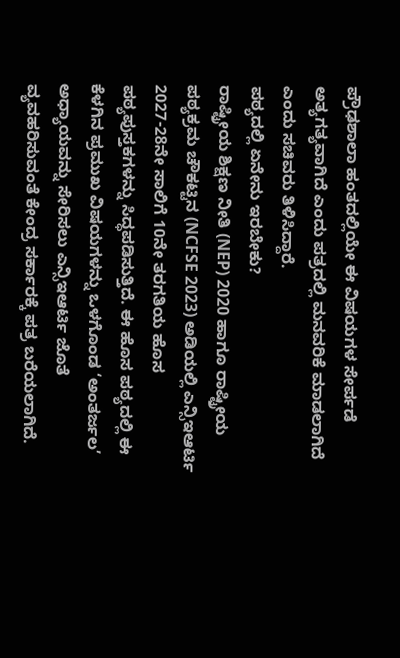ಪ್ರೌಢಶಾಲಾ ಹಂತದಲ್ಲಿಯೇ ಈ ವಿಷಯಗಳ ಸೇರ್ಪಡೆ ಅತ್ಯಗತ್ಯವಾಗಿದೆ ಎಂದು ಪತ್ರದಲ್ಲಿ ಮನವರಿಕೆ ಮಾಡಲಾಗಿದೆ ಎಂದು ಸಚಿವರು ತಿಳಿಸಿದ್ದಾರೆ.
ಪಠ್ಯದಲ್ಲಿ ಏನೇನು ಇರಬೇಕು?
ರಾಷ್ಟ್ರೀಯ ಶಿಕ್ಷಣ ನೀತಿ (NEP) 2020 ಹಾಗೂ ರಾಷ್ಟ್ರೀಯ ಪಠ್ಯಕ್ರಮ ಚೌಕಟ್ಟಿನ (NCFSE 2023) ಅಡಿಯಲ್ಲಿ ಎನ್ಸಿಇಆರ್ಟಿ 2027-28ನೇ ಸಾಲಿಗೆ 10ನೇ ತರಗತಿಯ ಹೊಸ ಪಠ್ಯಪುಸ್ತಕಗಳನ್ನು ಸಿದ್ಧಪಡಿಸುತ್ತಿದೆ. ಈ ಹೊಸ ಪಠ್ಯದಲ್ಲಿ ಈ ಕೆಳಗಿನ ಪ್ರಮುಖ ವಿಷಯಗಳನ್ನು ಒಳಗೊಂಡ ‘ಅಂತರ್ಜಲ’ ಅಧ್ಯಾಯವನ್ನು ಸೇರಿಸಲು ಎನ್ಸಿಇಆರ್ಟಿ ಜೊತೆ ವ್ಯವಹರಿಸುವಂತೆ ಕೇಂದ್ರ ಸರ್ಕಾರಕ್ಕೆ ಪತ್ರ ಬರೆಯಲಾಗಿದೆ.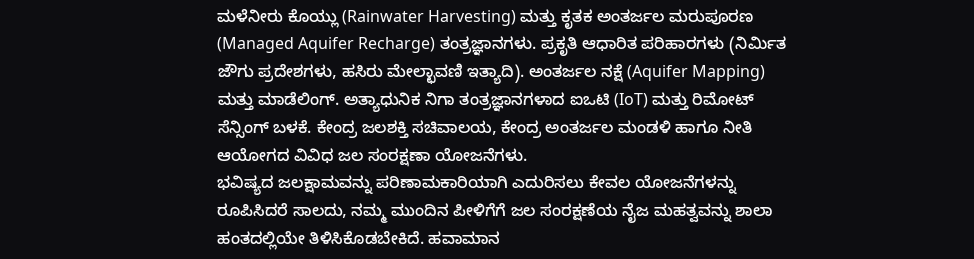ಮಳೆನೀರು ಕೊಯ್ಲು (Rainwater Harvesting) ಮತ್ತು ಕೃತಕ ಅಂತರ್ಜಲ ಮರುಪೂರಣ (Managed Aquifer Recharge) ತಂತ್ರಜ್ಞಾನಗಳು. ಪ್ರಕೃತಿ ಆಧಾರಿತ ಪರಿಹಾರಗಳು (ನಿರ್ಮಿತ ಜೌಗು ಪ್ರದೇಶಗಳು, ಹಸಿರು ಮೇಲ್ಛಾವಣಿ ಇತ್ಯಾದಿ). ಅಂತರ್ಜಲ ನಕ್ಷೆ (Aquifer Mapping) ಮತ್ತು ಮಾಡೆಲಿಂಗ್. ಅತ್ಯಾಧುನಿಕ ನಿಗಾ ತಂತ್ರಜ್ಞಾನಗಳಾದ ಐಒಟಿ (IoT) ಮತ್ತು ರಿಮೋಟ್ ಸೆನ್ಸಿಂಗ್ ಬಳಕೆ. ಕೇಂದ್ರ ಜಲಶಕ್ತಿ ಸಚಿವಾಲಯ, ಕೇಂದ್ರ ಅಂತರ್ಜಲ ಮಂಡಳಿ ಹಾಗೂ ನೀತಿ ಆಯೋಗದ ವಿವಿಧ ಜಲ ಸಂರಕ್ಷಣಾ ಯೋಜನೆಗಳು.
ಭವಿಷ್ಯದ ಜಲಕ್ಷಾಮವನ್ನು ಪರಿಣಾಮಕಾರಿಯಾಗಿ ಎದುರಿಸಲು ಕೇವಲ ಯೋಜನೆಗಳನ್ನು ರೂಪಿಸಿದರೆ ಸಾಲದು, ನಮ್ಮ ಮುಂದಿನ ಪೀಳಿಗೆಗೆ ಜಲ ಸಂರಕ್ಷಣೆಯ ನೈಜ ಮಹತ್ವವನ್ನು ಶಾಲಾ ಹಂತದಲ್ಲಿಯೇ ತಿಳಿಸಿಕೊಡಬೇಕಿದೆ. ಹವಾಮಾನ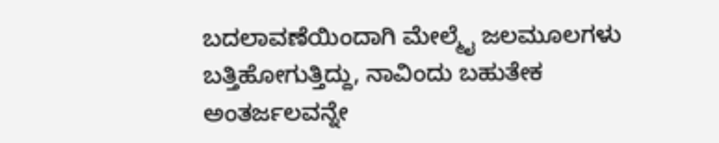ಬದಲಾವಣೆಯಿಂದಾಗಿ ಮೇಲ್ಮೈ ಜಲಮೂಲಗಳು ಬತ್ತಿಹೋಗುತ್ತಿದ್ದು, ನಾವಿಂದು ಬಹುತೇಕ ಅಂತರ್ಜಲವನ್ನೇ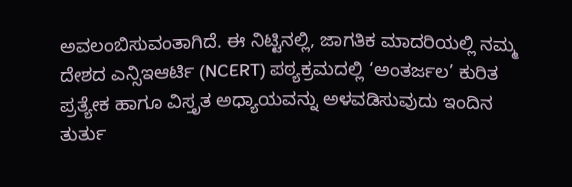ಅವಲಂಬಿಸುವಂತಾಗಿದೆ. ಈ ನಿಟ್ಟಿನಲ್ಲಿ, ಜಾಗತಿಕ ಮಾದರಿಯಲ್ಲಿ ನಮ್ಮ ದೇಶದ ಎನ್ಸಿಇಆರ್ಟಿ (NCERT) ಪಠ್ಯಕ್ರಮದಲ್ಲಿ ‘ಅಂತರ್ಜಲ’ ಕುರಿತ ಪ್ರತ್ಯೇಕ ಹಾಗೂ ವಿಸ್ತೃತ ಅಧ್ಯಾಯವನ್ನು ಅಳವಡಿಸುವುದು ಇಂದಿನ ತುರ್ತು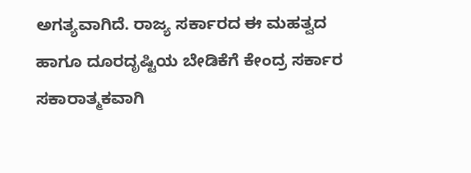ಅಗತ್ಯವಾಗಿದೆ. ರಾಜ್ಯ ಸರ್ಕಾರದ ಈ ಮಹತ್ವದ ಹಾಗೂ ದೂರದೃಷ್ಟಿಯ ಬೇಡಿಕೆಗೆ ಕೇಂದ್ರ ಸರ್ಕಾರ ಸಕಾರಾತ್ಮಕವಾಗಿ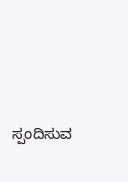ಸ್ಪಂದಿಸುವ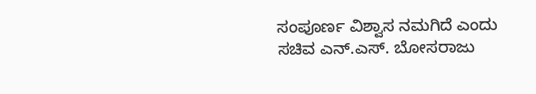ಸಂಪೂರ್ಣ ವಿಶ್ವಾಸ ನಮಗಿದೆ ಎಂದು ಸಚಿವ ಎನ್.ಎಸ್. ಬೋಸರಾಜು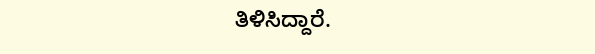ತಿಳಿಸಿದ್ದಾರೆ.